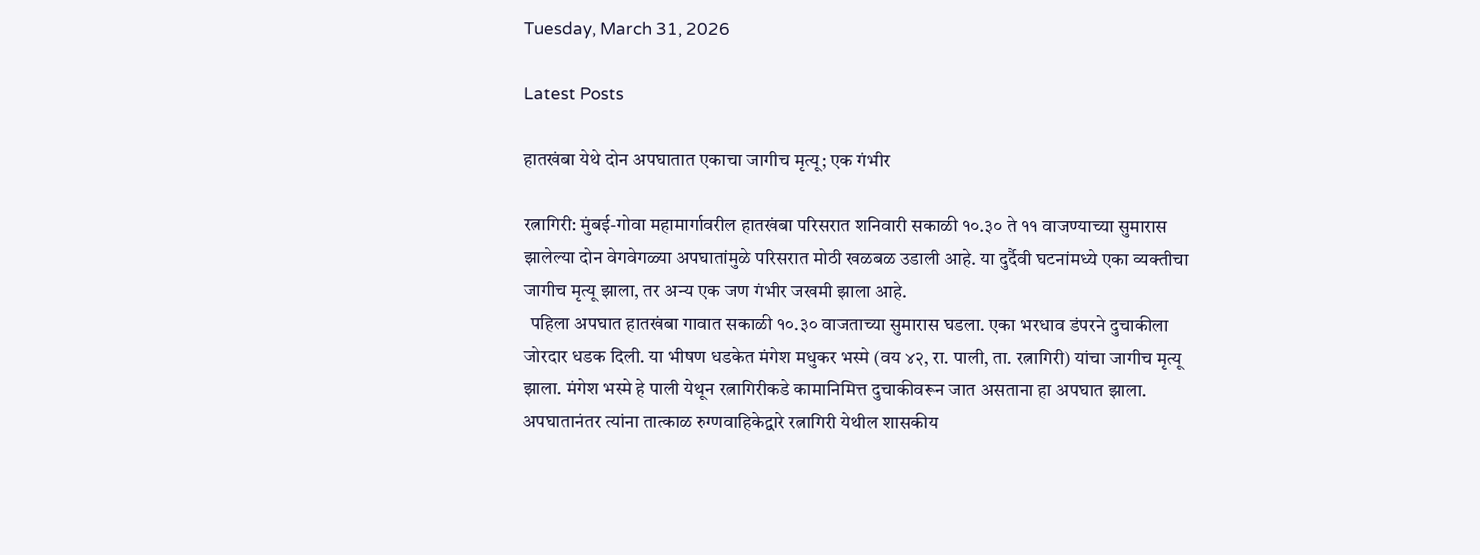Tuesday, March 31, 2026

Latest Posts

हातखंबा येथे दोन अपघातात एकाचा जागीच मृत्यू; एक गंभीर

रत्नागिरी: मुंबई-गोवा महामार्गावरील हातखंबा परिसरात शनिवारी सकाळी १०.३० ते ११ वाजण्याच्या सुमारास झालेल्या दोन वेगवेगळ्या अपघातांमुळे परिसरात मोठी खळबळ उडाली आहे. या दुर्दैवी घटनांमध्ये एका व्यक्तीचा जागीच मृत्यू झाला, तर अन्य एक जण गंभीर जखमी झाला आहे.
  पहिला अपघात हातखंबा गावात सकाळी १०.३० वाजताच्या सुमारास घडला. एका भरधाव डंपरने दुचाकीला जोरदार धडक दिली. या भीषण धडकेत मंगेश मधुकर भस्मे (वय ४२, रा. पाली, ता. रत्नागिरी) यांचा जागीच मृत्यू झाला. मंगेश भस्मे हे पाली येथून रत्नागिरीकडे कामानिमित्त दुचाकीवरून जात असताना हा अपघात झाला. अपघातानंतर त्यांना तात्काळ रुग्णवाहिकेद्वारे रत्नागिरी येथील शासकीय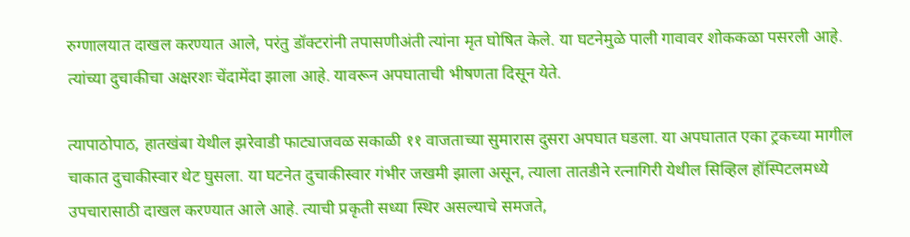रुग्णालयात दाखल करण्यात आले, परंतु डॉक्टरांनी तपासणीअंती त्यांना मृत घोषित केले. या घटनेमुळे पाली गावावर शोककळा पसरली आहे. त्यांच्या दुचाकीचा अक्षरशः चेंदामेंदा झाला आहे. यावरून अपघाताची भीषणता दिसून येते.

त्यापाठोपाठ, हातखंबा येथील झरेवाडी फाट्याजवळ सकाळी ११ वाजताच्या सुमारास दुसरा अपघात घडला. या अपघातात एका ट्रकच्या मागील चाकात दुचाकीस्वार थेट घुसला. या घटनेत दुचाकीस्वार गंभीर जखमी झाला असून, त्याला तातडीने रत्नागिरी येथील सिव्हिल हॉस्पिटलमध्ये उपचारासाठी दाखल करण्यात आले आहे. त्याची प्रकृती सध्या स्थिर असल्याचे समजते,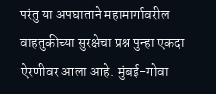परंतु या अपघाताने महामार्गावरील वाहतुकीच्या सुरक्षेचा प्रश्न पुन्हा एकदा ऐरणीवर आला आहे. मुंबई-गोवा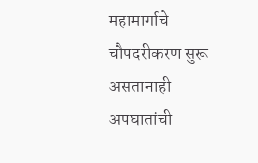महामार्गाचे चौपदरीकरण सुरू असतानाही अपघातांची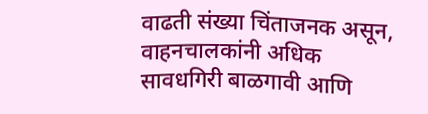वाढती संख्या चिंताजनक असून, वाहनचालकांनी अधिक सावधगिरी बाळगावी आणि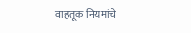वाहतूक नियमांचे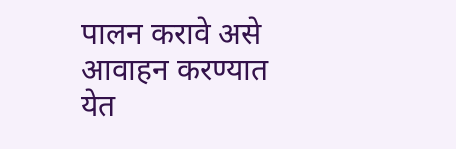पालन करावे असे आवाहन करण्यात येत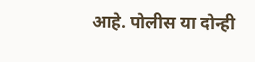आहे. पोलीस या दोन्ही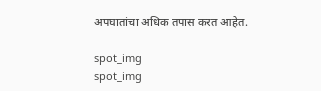अपघातांचा अधिक तपास करत आहेत.

spot_img
spot_img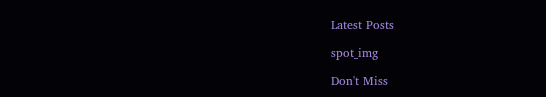Latest Posts

spot_img

Don't Miss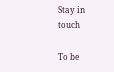Stay in touch

To be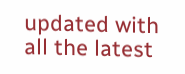updated with all the latest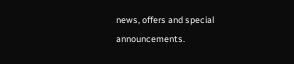news, offers and special announcements.